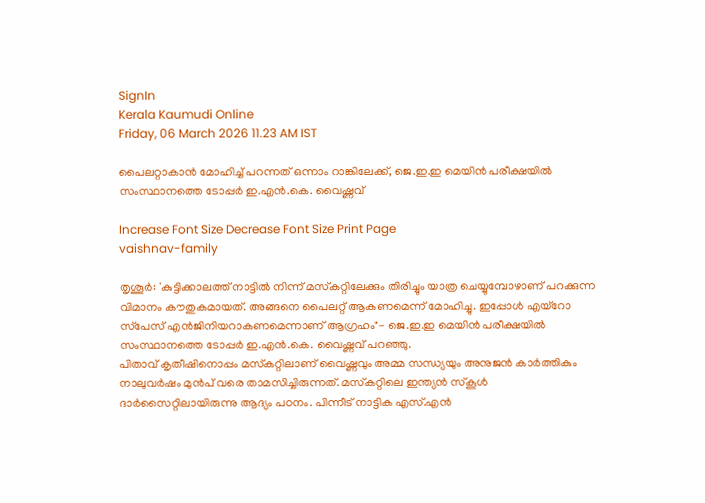SignIn
Kerala Kaumudi Online
Friday, 06 March 2026 11.23 AM IST

പൈലറ്റാകാൻ മോഹിച്ച് പറന്നത് ഒന്നാം റാങ്കിലേക്ക്, ജെ.ഇ.ഇ മെയിൻ പരീക്ഷയിൽ സംസ്ഥാനത്തെ ടോപ്പർ ഇ.എൻ.കെ. വൈഷ്ണവ്

Increase Font Size Decrease Font Size Print Page
vaishnav-family

തൃശൂർ: 'കുട്ടിക്കാലത്ത് നാട്ടിൽ നിന്ന് മസ്‌കറ്റിലേക്കും തിരിച്ചും യാത്ര ചെയ്യുമ്പോഴാണ് പറക്കുന്ന വിമാനം കൗതുകമായത്. അങ്ങനെ പൈലറ്റ് ആകണമെന്ന് മോഹിച്ചു. ഇപ്പോൾ എയ്‌റോ സ്‌പേസ് എൻജിനിയറാകണമെന്നാണ് ആഗ്രഹം"- ജെ.ഇ.ഇ മെയിൻ പരീക്ഷയിൽ സംസ്ഥാനത്തെ ടോപ്പർ ഇ.എൻ.കെ. വൈഷ്ണവ് പറഞ്ഞു.
പിതാവ് കൃതീഷിനൊപ്പം മസ്‌കറ്റിലാണ് വൈഷ്ണവും അമ്മ സന്ധ്യയും അനുജൻ കാർത്തികും നാലുവർഷം മുൻപ് വരെ താമസിച്ചിരുന്നത്. മസ്‌കറ്റിലെ ഇന്ത്യൻ സ്‌കൂൾ ദാർസൈറ്റിലായിരുന്നു ആദ്യം പഠനം. പിന്നീട് നാട്ടിക എസ്.എൻ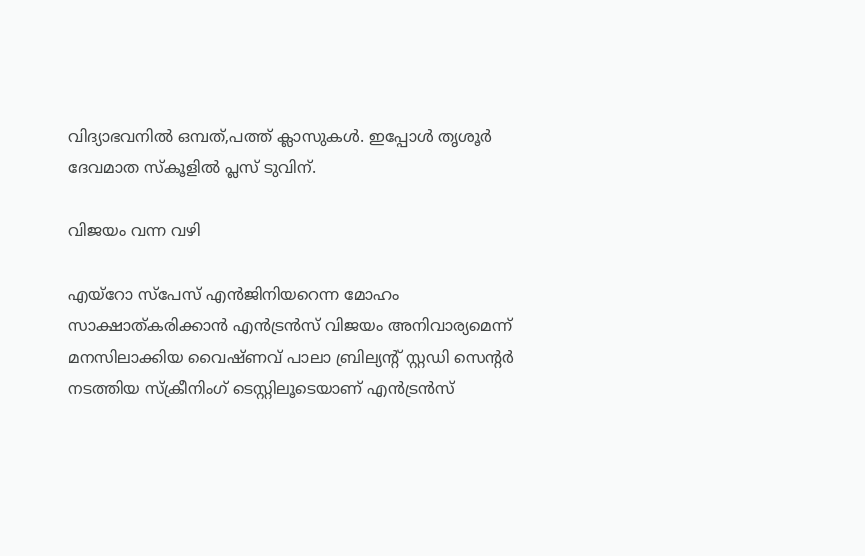വിദ്യാഭവനിൽ ഒമ്പത്,പത്ത് ക്ലാസുകൾ. ഇപ്പോൾ തൃശൂർ ദേവമാത സ്‌കൂളിൽ പ്ലസ് ടുവിന്.

വിജയം വന്ന വഴി

എയ്‌റോ സ്‌പേസ് എൻജിനിയറെന്ന മോഹം സാക്ഷാത്കരിക്കാൻ എൻട്രൻസ് വിജയം അനിവാര്യമെന്ന് മനസിലാക്കിയ വൈഷ്ണവ് പാലാ ബ്രില്യന്റ് സ്റ്റഡി സെന്റർ നടത്തിയ സ്‌ക്രീനിംഗ് ടെസ്റ്റിലൂടെയാണ് എൻട്രൻസ്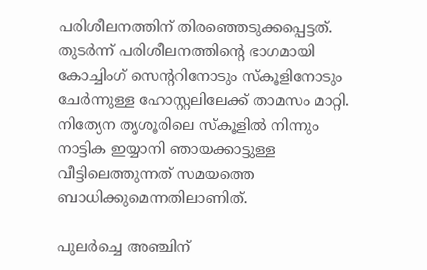പരിശീലനത്തിന് തിരഞ്ഞെടുക്കപ്പെട്ടത്. തുടർന്ന് പരിശീലനത്തിന്റെ ഭാഗമായി കോച്ചിംഗ് സെന്ററിനോടും സ്‌കൂളിനോടും ചേർന്നുള്ള ഹോസ്റ്റലിലേക്ക് താമസം മാറ്റി. നിത്യേന തൃശൂരിലെ സ്‌കൂളിൽ നിന്നും നാട്ടിക ഇയ്യാനി ഞായക്കാട്ടുള്ള വീട്ടിലെത്തുന്നത് സമയത്തെ ബാധിക്കുമെന്നതിലാണിത്.

പുലർച്ചെ അഞ്ചിന്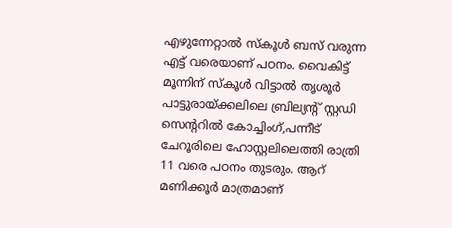എഴുന്നേറ്റാൽ സ്‌കൂൾ ബസ് വരുന്ന എട്ട് വരെയാണ് പഠനം. വൈകിട്ട് മൂന്നിന് സ്‌കൂൾ വിട്ടാൽ തൃശൂർ പാട്ടുരായ്ക്കലിലെ ബ്രില്യന്റ് സ്റ്റഡി സെന്ററിൽ കോച്ചിംഗ്,പന്നീട് ചേറൂരിലെ ഹോസ്റ്റലിലെത്തി രാത്രി 11 വരെ പഠനം തുടരും. ആറ് മണിക്കൂർ മാത്രമാണ്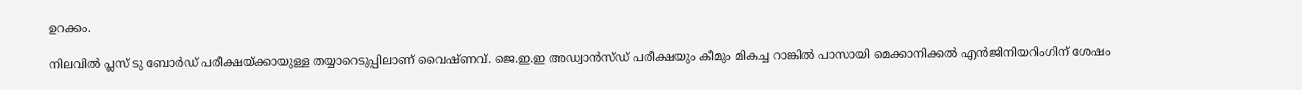ഉറക്കം.

നിലവിൽ പ്ലസ് ടു ബോർഡ് പരീക്ഷയ്ക്കായുള്ള തയ്യാറെടുപ്പിലാണ് വൈഷ്ണവ്. ജെ.ഇ.ഇ അഡ്വാൻസ്ഡ് പരീക്ഷയും കീമും മികച്ച റാങ്കിൽ പാസായി മെക്കാനിക്കൽ എൻജിനിയറിംഗിന് ശേഷം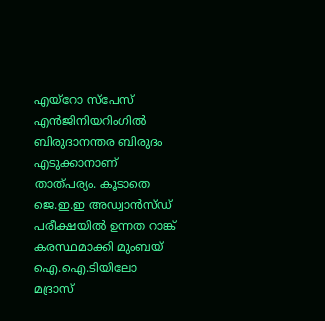എയ്‌റോ സ്‌പേസ് എൻജിനിയറിംഗിൽ ബിരുദാനന്തര ബിരുദം എടുക്കാനാണ് താത്പര്യം. കൂടാതെ ജെ.ഇ.ഇ അഡ്വാൻസ്ഡ് പരീക്ഷയിൽ ഉന്നത റാങ്ക് കരസ്ഥമാക്കി മുംബയ് ഐ.ഐ.ടിയിലോ മദ്രാസ്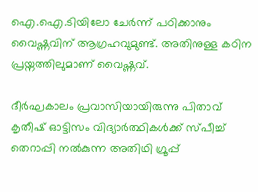ഐ.ഐ.ടിയിലോ ചേർന്ന് പഠിക്കാനും വൈഷ്ണവിന് ആഗ്രഹവുമുണ്ട്. അതിനുള്ള കഠിന പ്രയ്നത്തിലുമാണ് വൈഷ്ണവ്.

ദീർഘകാലം പ്രവാസിയായിരുന്നു പിതാവ് കൃതീഷ് ഓട്ടിസം വിദ്യാർത്ഥികൾക്ക് സ്പീച്ച് തെറാപ്പി നൽകുന്ന അതിഥി ഗ്രൂപ്പ്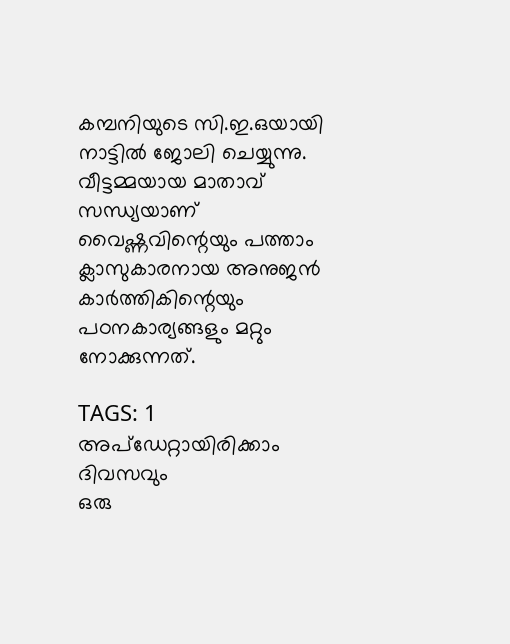കമ്പനിയുടെ സി.ഇ.ഒയായി നാട്ടിൽ ജോലി ചെയ്യുന്നു. വീട്ടമ്മയായ മാതാവ് സന്ധ്യയാണ് വൈഷ്ണവിന്റെയും പത്താം ക്ലാസുകാരനായ അനുജൻ കാർത്തികിന്റെയും പഠനകാര്യങ്ങളും മറ്റും നോക്കുന്നത്.

TAGS: 1
അപ്ഡേറ്റായിരിക്കാം ദിവസവും
ഒരു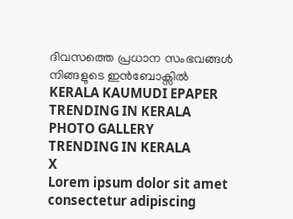ദിവസത്തെ പ്രധാന സംഭവങ്ങൾ നിങ്ങളുടെ ഇൻബോക്സിൽ
KERALA KAUMUDI EPAPER
TRENDING IN KERALA
PHOTO GALLERY
TRENDING IN KERALA
X
Lorem ipsum dolor sit amet
consectetur adipiscing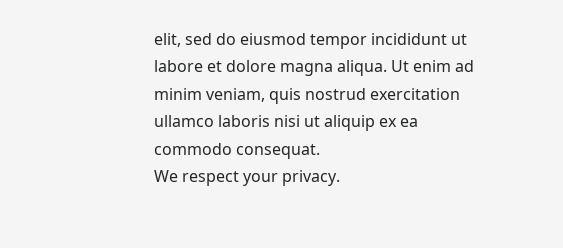elit, sed do eiusmod tempor incididunt ut labore et dolore magna aliqua. Ut enim ad minim veniam, quis nostrud exercitation ullamco laboris nisi ut aliquip ex ea commodo consequat.
We respect your privacy.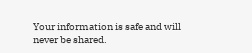Your information is safe and will never be shared.